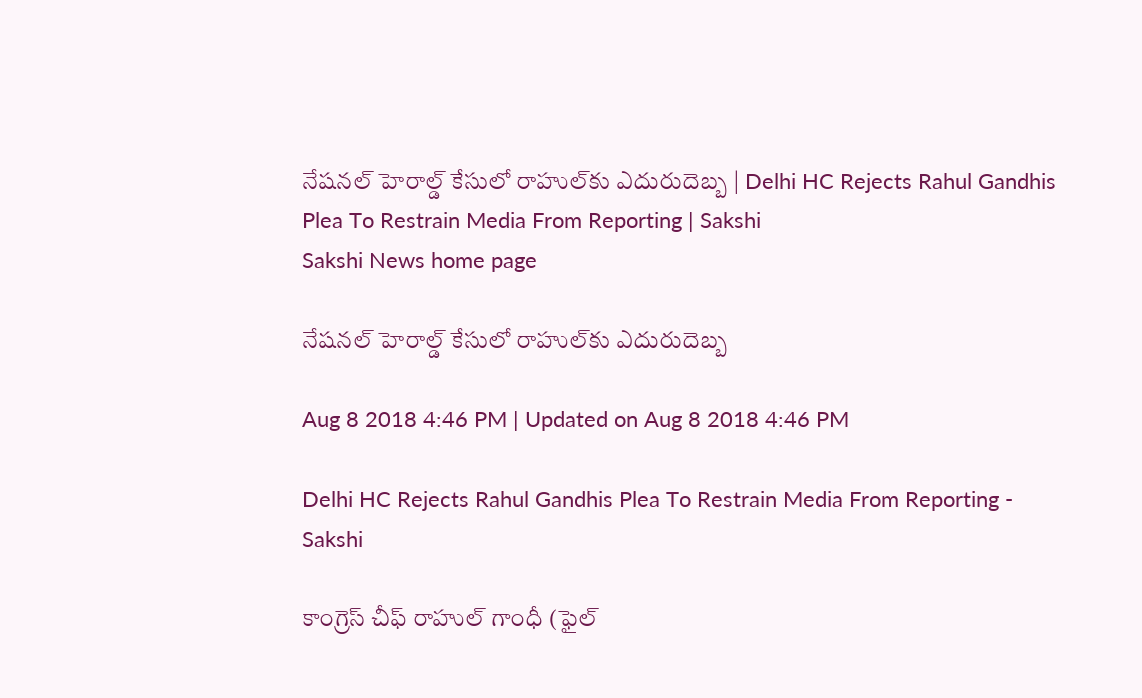నేషనల్‌ హెరాల్డ్‌ కేసులో రాహుల్‌కు ఎదురుదెబ్బ | Delhi HC Rejects Rahul Gandhis Plea To Restrain Media From Reporting | Sakshi
Sakshi News home page

నేషనల్‌ హెరాల్డ్‌ కేసులో రాహుల్‌కు ఎదురుదెబ్బ

Aug 8 2018 4:46 PM | Updated on Aug 8 2018 4:46 PM

Delhi HC Rejects Rahul Gandhis Plea To Restrain Media From Reporting - Sakshi

కాంగ్రెస్‌ చీఫ్‌ రాహుల్‌ గాంధీ (ఫైల్‌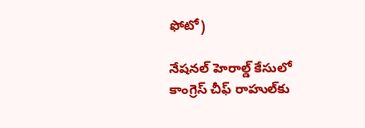ఫోటో)

నేషనల్‌ హెరాల్డ్‌ కేసులో కాంగ్రెస్‌ చీఫ్‌ రాహుల్‌కు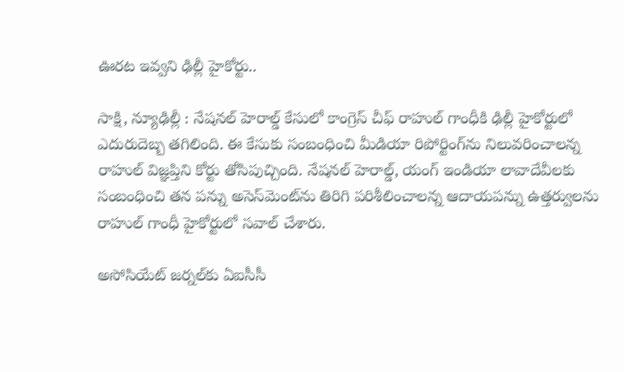ఊరట ఇవ్వని ఢిల్లీ హైకోర్టు..

సాక్షి, న్యూఢిల్లీ : నేషనల్‌ హెరాల్డ్‌ కేసులో కాంగ్రెస్‌ చీఫ్‌ రాహుల్‌ గాంధీకి ఢిల్లీ హైకోర్టులో ఎదురుదెబ్బ తగిలింది. ఈ కేసుకు సంబంధించి మీడియా రిపోర్టింగ్‌ను నిలువరించాలన్న రాహుల్‌ విజ్ఞప్తిని కోర్టు తోసిపుచ్చింది. నేషనల్‌ హెరాల్డ్‌, యంగ్‌ ఇండియా లావాదేవీలకు సంబంధించి తన పన్ను అసెస్‌మెంట్‌ను తిరిగి పరిశీలించాలన్న ఆదాయపన్ను ఉత్తర్వులను రాహుల్‌ గాంధీ హైకోర్టులో సవాల్‌ చేశారు.

అసోసియేట్‌ జర్నల్‌కు ఏఐసీసీ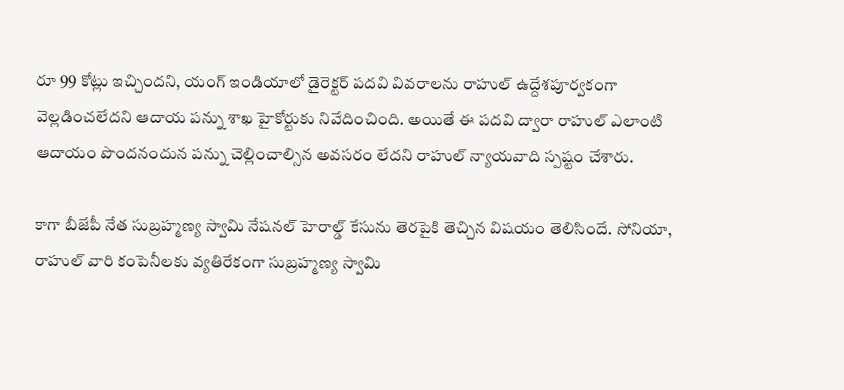రూ 99 కోట్లు ఇచ్చిందని, యంగ్‌ ఇండియాలో డైరెక్టర్‌ పదవి వివరాలను రాహుల్‌ ఉద్దేశపూర్వకంగా వెల్లడించలేదని ఆదాయ పన్ను శాఖ హైకోర్టుకు నివేదించింది. అయితే ఈ పదవి ద్వారా రాహుల్‌ ఎలాంటి ఆదాయం పొందనందున పన్ను చెల్లించాల్సిన అవసరం లేదని రాహుల్‌ న్యాయవాది స్పష్టం చేశారు.

కాగా బీజేపీ నేత సుబ్రహ్మణ్య స్వామి నేషనల్‌ హెరాల్డ్‌ కేసును తెరపైకి తెచ్చిన విషయం తెలిసిందే. సోనియా, రాహుల్‌ వారి కంపెనీలకు వ్యతిరేకంగా సుబ్రహ్మణ్య స్వామి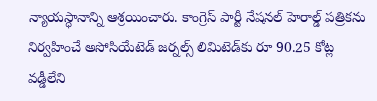న్యాయస్ధానాన్ని ఆశ్రయించారు. కాంగ్రెస్‌ పార్టీ నేషనల్‌ హెరాల్డ్‌ పత్రికను నిర్వహించే అసోసియేటెడ్‌ జర్నల్స్‌ లిమిటెడ్‌కు రూ 90.25 కోట్ల వడ్డీలేని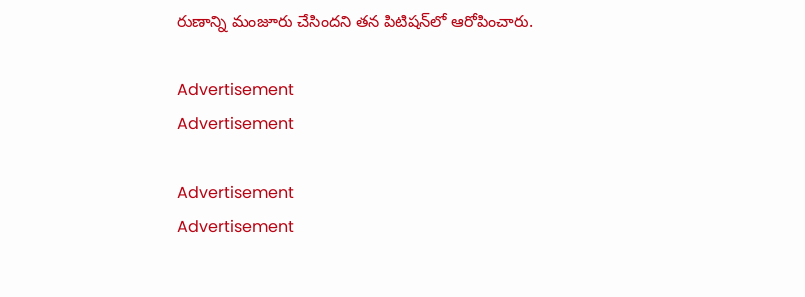రుణాన్ని మంజూరు చేసిందని తన పిటిషన్‌లో ఆరోపించారు.

Advertisement
Advertisement

Advertisement
Advertisement